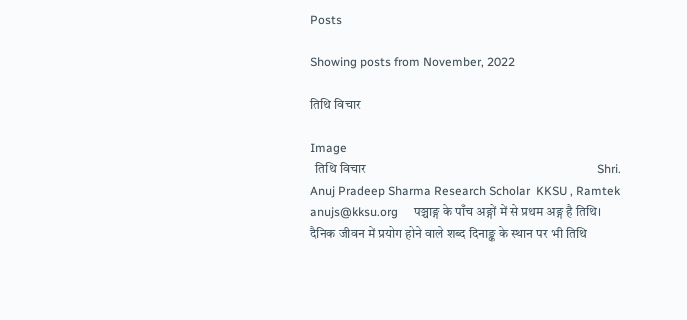Posts

Showing posts from November, 2022

तिथि विचार

Image
  तिथि विचार                                                                          Shri. Anuj Pradeep Sharma Research Scholar  KKSU , Ramtek     anujs@kksu.org     पञ्चाङ्ग के पाँच अङ्गों में से प्रथम अङ्ग है तिथि। दैनिक जीवन में प्रयोग होने वाले शब्द दिनाङ्क के स्थान पर भी तिथि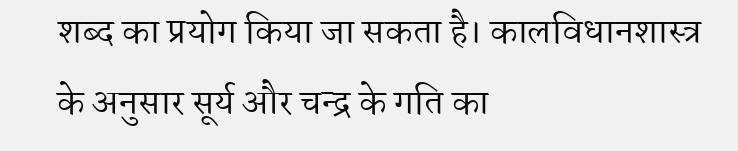शब्द का प्रयोग किया जा सकता है। कालविधानशास्त्र के अनुसार सूर्य और चन्द्र के गति का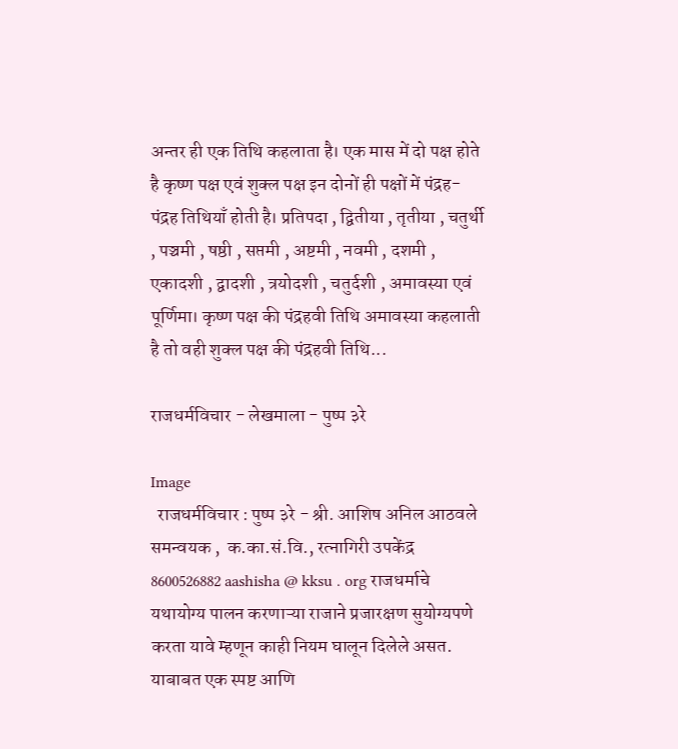अन्तर ही एक तिथि कहलाता है। एक मास में दो पक्ष होते है कृष्ण पक्ष एवं शुक्ल पक्ष इन दोनों ही पक्षों में पंद्रह-पंद्रह तिथियाँ होती है। प्रतिपदा , द्वितीया , तृतीया , चतुर्थी , पञ्चमी , षष्ठी , सप्तमी , अष्टमी , नवमी , दशमी , एकादशी , द्वादशी , त्रयोदशी , चतुर्दशी , अमावस्या एवं पूर्णिमा। कृष्ण पक्ष की पंद्रहवी तिथि अमावस्या कहलाती है तो वही शुक्ल पक्ष की पंद्रहवी तिथि...

राजधर्मविचार - लेखमाला - पुष्प ३रे

Image
  राजधर्मविचार : पुष्प ३रे - श्री. आशिष अनिल आठवले समन्वयक ,  क.का.सं.वि., रत्नागिरी उपकेंद्र 8600526882 aashisha @ kksu . org राजधर्माचे यथायोग्य पालन करणाऱ्या राजाने प्रजारक्षण सुयोग्यपणे करता यावे म्हणून काही नियम घालून दिलेले असत. याबाबत एक स्पष्ट आणि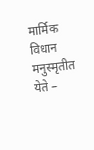मार्मिक विधान मनुस्मृतीत येते –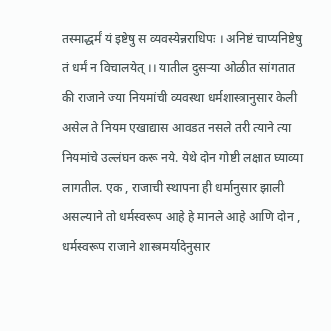तस्माद्धर्मं यं इष्टेषु स व्यवस्येन्नराधिपः । अनिष्टं चाप्यनिष्टेषु तं धर्मं न विचालयेत् ।। यातील दुसऱ्या ओळीत सांगतात की राजाने ज्या नियमांची व्यवस्था धर्मशास्त्रानुसार केली असेल ते नियम एखाद्यास आवडत नसले तरी त्याने त्या नियमांचे उल्लंघन करू नये. येथे दोन गोष्टी लक्षात घ्याव्या लागतील. एक , राजाची स्थापना ही धर्मानुसार झाली असल्याने तो धर्मस्वरूप आहे हे मानले आहे आणि दोन , धर्मस्वरूप राजाने शास्त्रमर्यादेनुसार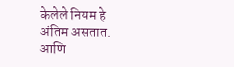केलेले नियम हे अंतिम असतात. आणि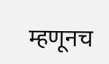म्हणूनच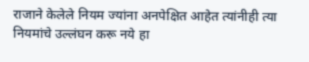राजाने केलेले नियम ज्यांना अनपेक्षित आहेत त्यांनीही त्या नियमांचे उल्लंघन करू नये हा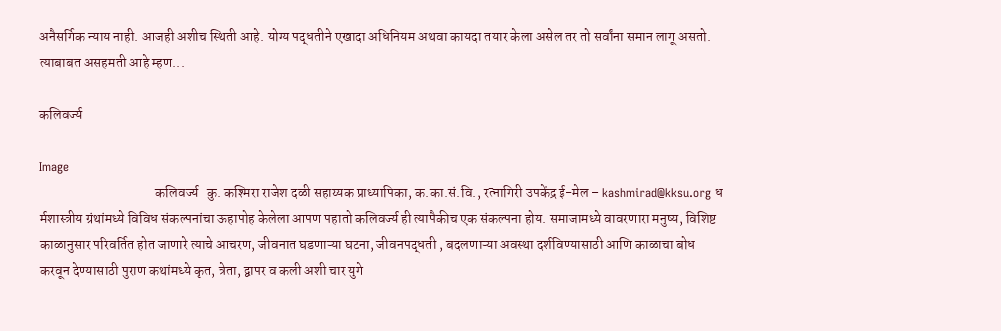अनैसर्गिक न्याय नाही. आजही अशीच स्थिती आहे. योग्य पद्धतीने एखादा अधिनियम अथवा कायदा तयार केला असेल तर तो सर्वांना समान लागू असतो. त्याबाबत असहमती आहे म्हण...

कलिवर्ज्य

Image
                                          कलिवर्ज्य   कु. कश्मिरा राजेश दळी सहाय्यक प्राध्यापिका, क.का.सं.वि., रत्नागिरी उपकेंद्र ई-मेल – kashmirad@kksu.org ध र्मशास्त्रीय ग्रंथांमध्ये विविध संकल्पनांचा ऊहापोह केलेला आपण पहातो कलिवर्ज्य ही त्यापैकीच एक संकल्पना होय. समाजामध्ये वावरणारा मनुष्य, विशिष्ट काळानुसार परिवर्तित होत जाणारे त्याचे आचरण, जीवनात घडणाऱ्या घटना, जीवनपद्धती , बदलणाऱ्या अवस्था दर्शविण्यासाठी आणि काळाचा बोध करवून देण्यासाठी पुराण कथांमध्ये कृत, त्रेता, द्वापर व कली अशी चार युगे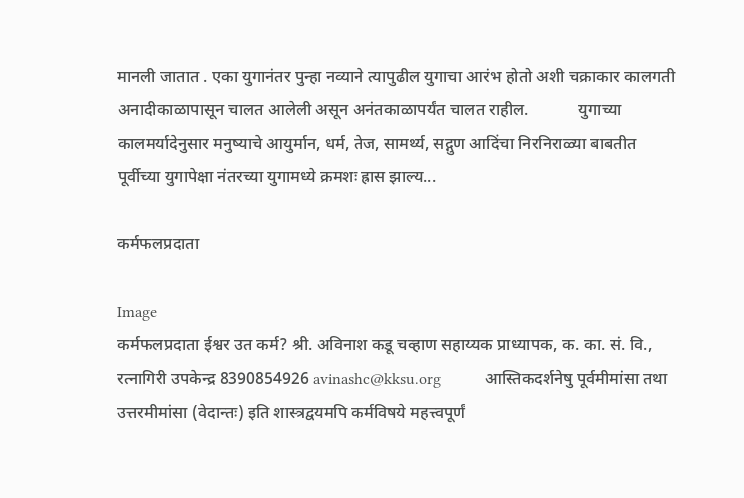मानली जातात . एका युगानंतर पुन्हा नव्याने त्यापुढील युगाचा आरंभ होतो अशी चक्राकार कालगती अनादीकाळापासून चालत आलेली असून अनंतकाळापर्यंत चालत राहील.            युगाच्या कालमर्यादेनुसार मनुष्याचे आयुर्मान, धर्म, तेज, सामर्थ्य, सद्गुण आदिंचा निरनिराळ्या बाबतीत पूर्वीच्या युगापेक्षा नंतरच्या युगामध्ये क्रमशः ह्रास झाल्य...

कर्मफलप्रदाता

Image
कर्मफलप्रदाता ईश्वर उत कर्म? श्री. अविनाश कडू चव्हाण सहाय्यक प्राध्यापक, क. का. सं. वि., रत्नागिरी उपकेन्द्र 8390854926 avinashc@kksu.org           आस्तिकदर्शनेषु पूर्वमीमांसा तथा उत्तरमीमांसा (वेदान्तः) इति शास्त्रद्वयमपि कर्मविषये महत्त्वपूर्णं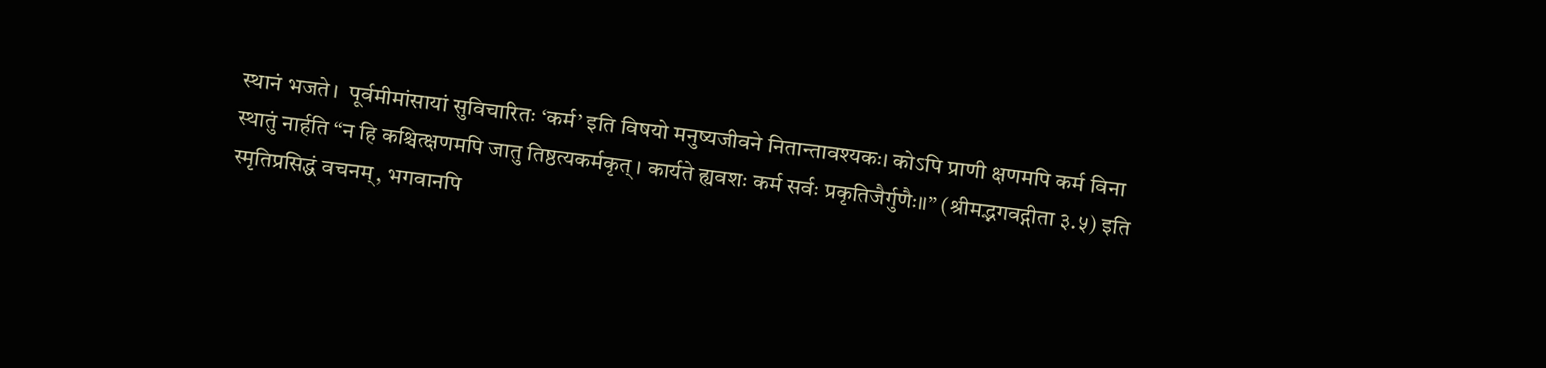स्थानं भजते।  पूर्वमीमांसायां सुविचारितः ‘कर्म’ इति विषयो मनुष्यजीवने नितान्तावश्यकः। कोऽपि प्राणी क्षणमपि कर्म विना स्थातुं नार्हति “न हि कश्चित्क्षणमपि जातु तिष्ठत्यकर्मकृत्। कार्यते ह्यवशः कर्म सर्वः प्रकृतिजैर्गुणैः॥” (श्रीमद्भगवद्गीता ३.५) इति स्मृतिप्रसिद्धं वचनम्, भगवानपि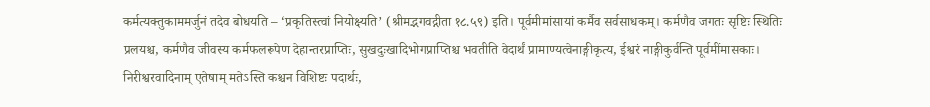कर्मत्यक्तुकाममर्जुनं तदेव बोधयति – ‘प्रकृतिस्त्वां नियोक्ष्यति’ (श्रीमद्भगवद्गीता १८.५९) इति। पूर्वमीमांसायां कर्मैव सर्वसाधकम्। कर्मणैव जगतः सृष्टिः स्थितिः प्रलयश्च, कर्मणैव जीवस्य कर्मफलरूपेण देहान्तरप्राप्तिः, सुखदुःखादिभोगप्राप्तिश्च भवतीति वेदार्थं प्रामाण्यत्वेनाङ्गीकृत्य, ईश्वरं नाङ्गीकुर्वन्ति पूर्वमींमासकाः। निरीश्वरवादिनाम् एतेषाम् मतेऽस्ति कश्चन विशिष्टः पदार्थः,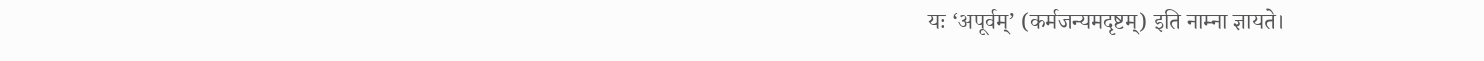यः ‘अपूर्वम्’ (कर्मजन्यमदृष्टम्) इति नाम्ना ज्ञायते।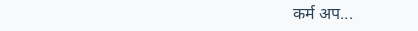कर्म अप...